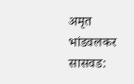अमृत भांडवलकर
सासवड: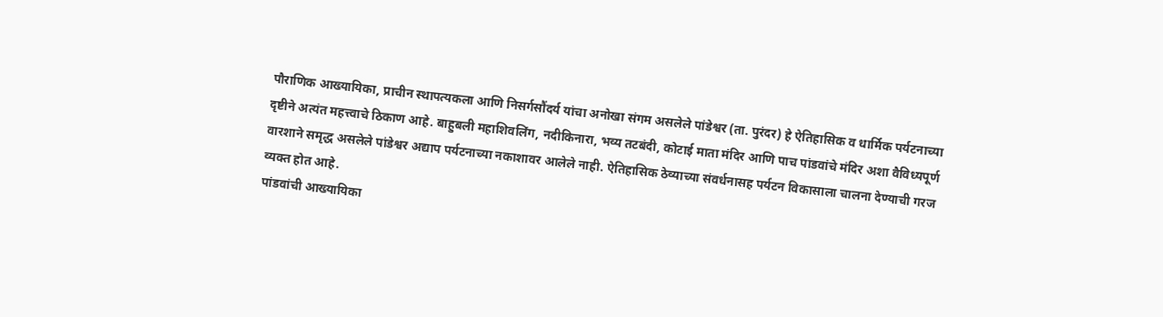पौराणिक आख्यायिका, प्राचीन स्थापत्यकला आणि निसर्गसौंदर्य यांचा अनोखा संगम असलेले पांडेश्वर (ता. पुरंदर) हे ऐतिहासिक व धार्मिक पर्यटनाच्या दृष्टीने अत्यंत महत्त्वाचे ठिकाण आहे. बाहुबली महाशिवलिंग, नदीकिनारा, भव्य तटबंदी, कोटाई माता मंदिर आणि पाच पांडवांचे मंदिर अशा वैविध्यपूर्ण वारशाने समृद्ध असलेले पांडेश्वर अद्याप पर्यटनाच्या नकाशावर आलेले नाही. ऐतिहासिक ठेव्याच्या संवर्धनासह पर्यटन विकासाला चालना देण्याची गरज व्यक्त होत आहे.
पांडवांची आख्यायिका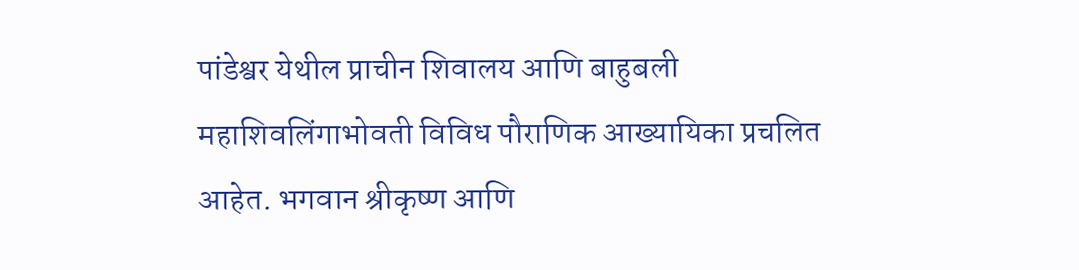पांडेश्वर येथील प्राचीन शिवालय आणि बाहुबली महाशिवलिंगाभोवती विविध पौराणिक आख्यायिका प्रचलित आहेत. भगवान श्रीकृष्ण आणि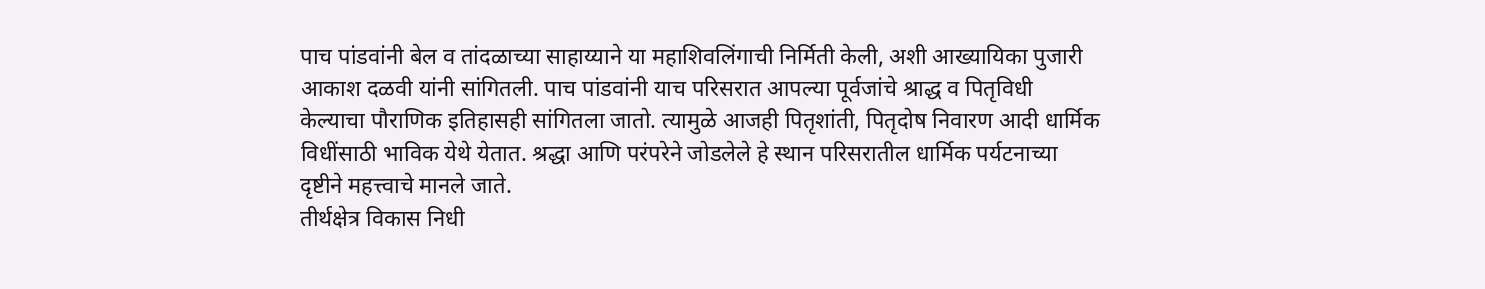पाच पांडवांनी बेल व तांदळाच्या साहाय्याने या महाशिवलिंगाची निर्मिती केली, अशी आख्यायिका पुजारी आकाश दळवी यांनी सांगितली. पाच पांडवांनी याच परिसरात आपल्या पूर्वजांचे श्राद्ध व पितृविधी केल्याचा पौराणिक इतिहासही सांगितला जातो. त्यामुळे आजही पितृशांती, पितृदोष निवारण आदी धार्मिक विधींसाठी भाविक येथे येतात. श्रद्धा आणि परंपरेने जोडलेले हे स्थान परिसरातील धार्मिक पर्यटनाच्या दृष्टीने महत्त्वाचे मानले जाते.
तीर्थक्षेत्र विकास निधी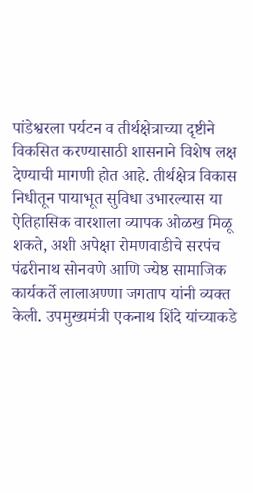पांडेश्वरला पर्यटन व तीर्थक्षेत्राच्या दृष्टीने विकसित करण्यासाठी शासनाने विशेष लक्ष देण्याची मागणी होत आहे. तीर्थक्षेत्र विकास निधीतून पायाभूत सुविधा उभारल्यास या ऐतिहासिक वारशाला व्यापक ओळख मिळू शकते, अशी अपेक्षा रोमणवाडीचे सरपंच पंढरीनाथ सोनवणे आणि ज्येष्ठ सामाजिक कार्यकर्ते लालाअण्णा जगताप यांनी व्यक्त केली. उपमुख्यमंत्री एकनाथ शिंदे यांच्याकडे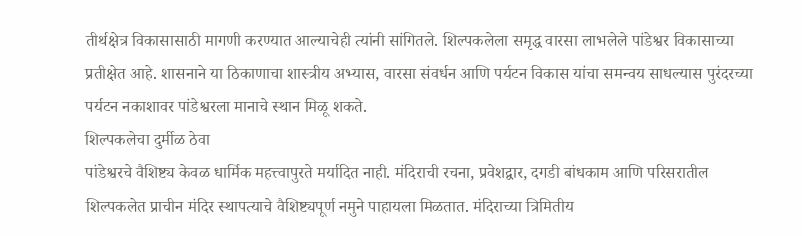तीर्थक्षेत्र विकासासाठी मागणी करण्यात आल्याचेही त्यांनी सांगितले. शिल्पकलेला समृद्ध वारसा लाभलेले पांडेश्वर विकासाच्या प्रतीक्षेत आहे. शासनाने या ठिकाणाचा शास्त्रीय अभ्यास, वारसा संवर्धन आणि पर्यटन विकास यांचा समन्वय साधल्यास पुरंदरच्या पर्यटन नकाशावर पांडेश्वरला मानाचे स्थान मिळू शकते.
शिल्पकलेचा दुर्मीळ ठेवा
पांडेश्वरचे वैशिष्ट्य केवळ धार्मिक महत्त्वापुरते मर्यादित नाही. मंदिराची रचना, प्रवेशद्वार, दगडी बांधकाम आणि परिसरातील शिल्पकलेत प्राचीन मंदिर स्थापत्याचे वैशिष्ट्यपूर्ण नमुने पाहायला मिळतात. मंदिराच्या त्रिमितीय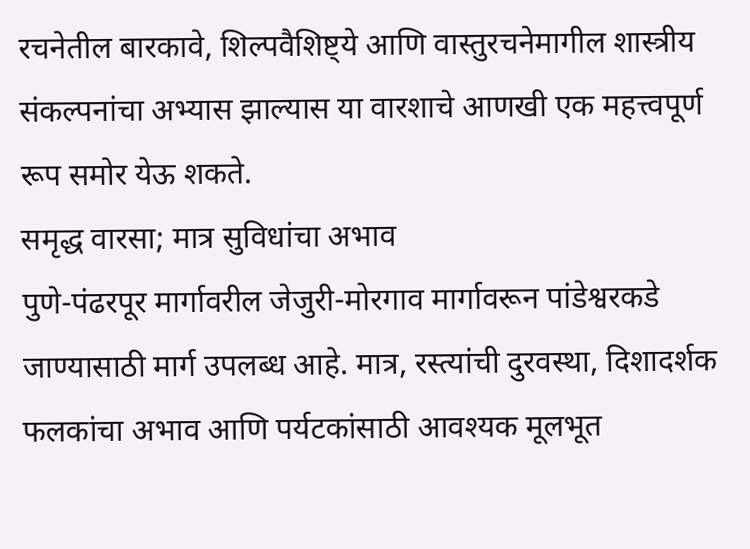रचनेतील बारकावे, शिल्पवैशिष्ट्ये आणि वास्तुरचनेमागील शास्त्रीय संकल्पनांचा अभ्यास झाल्यास या वारशाचे आणखी एक महत्त्वपूर्ण रूप समोर येऊ शकते.
समृद्ध वारसा; मात्र सुविधांचा अभाव
पुणे-पंढरपूर मार्गावरील जेजुरी-मोरगाव मार्गावरून पांडेश्वरकडे जाण्यासाठी मार्ग उपलब्ध आहे. मात्र, रस्त्यांची दुरवस्था, दिशादर्शक फलकांचा अभाव आणि पर्यटकांसाठी आवश्यक मूलभूत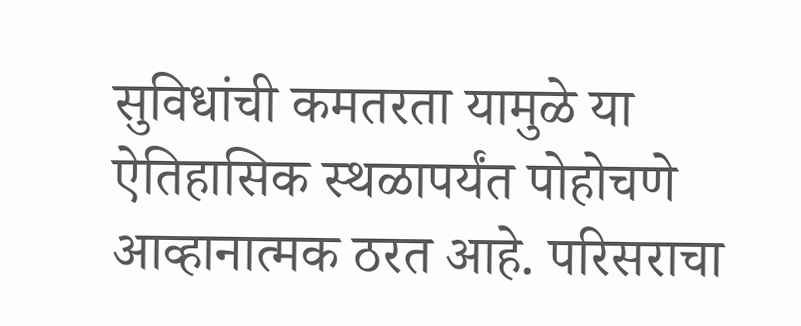सुविधांची कमतरता यामुळे या ऐतिहासिक स्थळापर्यंत पोहोचणे आव्हानात्मक ठरत आहे. परिसराचा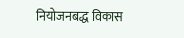नियोजनबद्ध विकास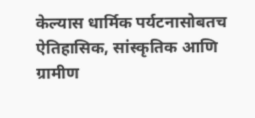केल्यास धार्मिक पर्यटनासोबतच ऐतिहासिक, सांस्कृतिक आणि ग्रामीण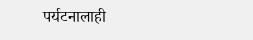पर्यटनालाही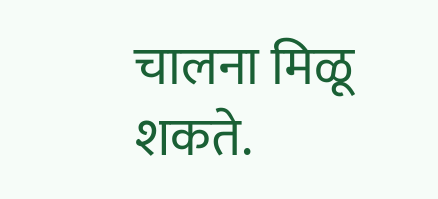चालना मिळू शकते.